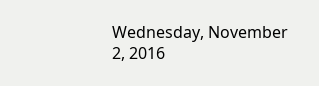Wednesday, November 2, 2016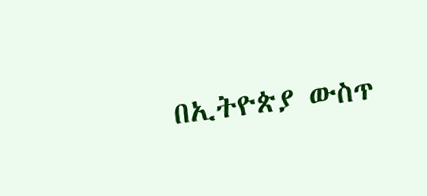በኢትዮጵያ ውስጥ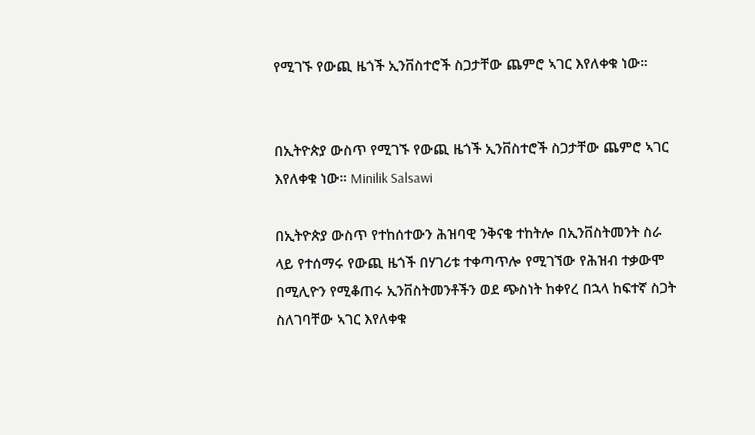የሚገኙ የውጪ ዜጎች ኢንቨስተሮች ስጋታቸው ጨምሮ ኣገር እየለቀቁ ነው።


በኢትዮጵያ ውስጥ የሚገኙ የውጪ ዜጎች ኢንቨስተሮች ስጋታቸው ጨምሮ ኣገር እየለቀቁ ነው። Minilik Salsawi

በኢትዮጵያ ውስጥ የተከሰተውን ሕዝባዊ ንቅናቄ ተከትሎ በኢንቨስትመንት ስራ ላይ የተሰማሩ የውጪ ዜጎች በሃገሪቱ ተቀጣጥሎ የሚገኘው የሕዝብ ተቃውሞ በሚሊዮን የሚቆጠሩ ኢንቨስትመንቶችን ወደ ጭስነት ከቀየረ በኋላ ከፍተኛ ስጋት ስለገባቸው ኣገር እየለቀቁ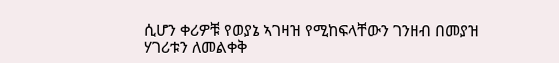ሲሆን ቀሪዎቹ የወያኔ ኣገዛዝ የሚከፍላቸውን ገንዘብ በመያዝ ሃገሪቱን ለመልቀቅ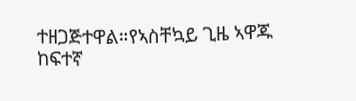ተዘጋጅተዋል።የኣስቸኳይ ጊዜ ኣዋጁ ከፍተኛ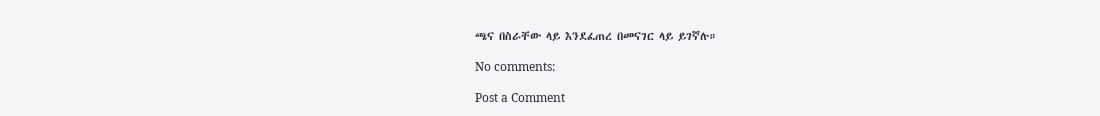ጫና በስራቸው ላይ እንደፈጠረ በመናገር ላይ ይገኛሉ።

No comments:

Post a Comment